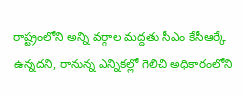రాష్ట్రంలోని అన్ని వర్గాల మద్దతు సీఎం కేసీఆర్కే ఉన్నదని, రానున్న ఎన్నికల్లో గెలిచి అధికారంలోని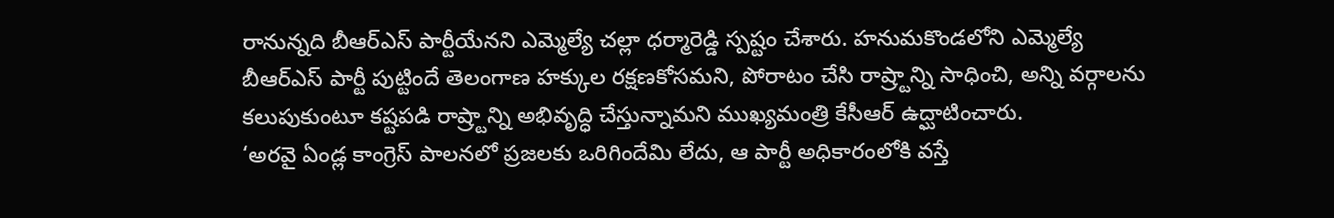రానున్నది బీఆర్ఎస్ పార్టీయేనని ఎమ్మెల్యే చల్లా ధర్మారెడ్డి స్పష్టం చేశారు. హనుమకొండలోని ఎమ్మెల్యే
బీఆర్ఎస్ పార్టీ పుట్టిందే తెలంగాణ హక్కుల రక్షణకోసమని, పోరాటం చేసి రాష్ర్టాన్ని సాధించి, అన్ని వర్గాలను కలుపుకుంటూ కష్టపడి రాష్ర్టాన్ని అభివృద్ధి చేస్తున్నామని ముఖ్యమంత్రి కేసీఆర్ ఉద్ఘాటించారు.
‘అరవై ఏండ్ల కాంగ్రెస్ పాలనలో ప్రజలకు ఒరిగిందేమి లేదు, ఆ పార్టీ అధికారంలోకి వస్తే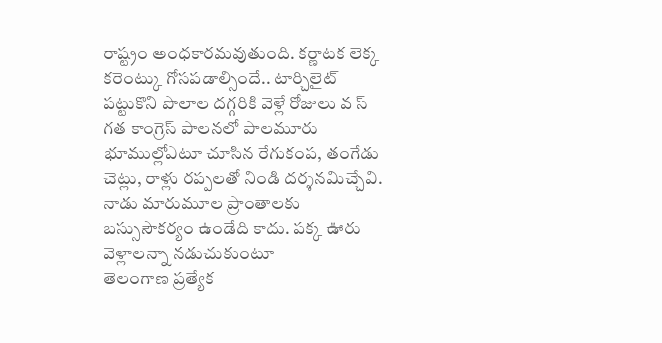రాష్ట్రం అంధకారమవుతుంది. కర్ణాటక లెక్క కరెంట్కు గోసపడాల్సిందే.. టార్చిలైట్ పట్టుకొని పొలాల దగ్గరికి వెళ్లే రోజులు వ స్
గత కాంగ్రెస్ పాలనలో పాలమూరు భూముల్లోఎటూ చూసిన రేగుకంప, తంగేడు చెట్లు, రాళ్లు రప్పలతో నిండి దర్శనమిచ్చేవి. నాడు మారుమూల ప్రాంతాలకు బస్సుసౌకర్యం ఉండేది కాదు. పక్క ఊరు వెళ్లాలన్నా నడుచుకుంటూ
తెలంగాణ ప్రత్యేక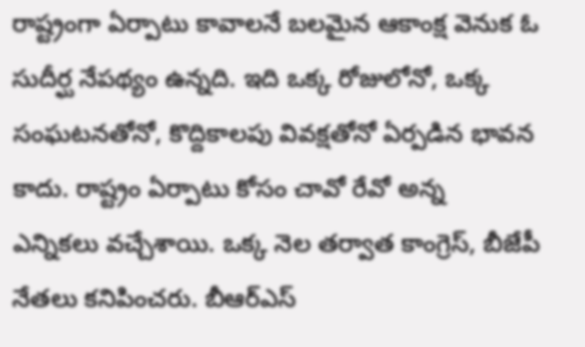రాష్ట్రంగా ఏర్పాటు కావాలనే బలమైన ఆకాంక్ష వెనుక ఓ సుదీర్ఘ నేపథ్యం ఉన్నది. ఇది ఒక్క రోజులోనో, ఒక్క సంఘటనతోనో, కొద్దికాలపు వివక్షతోనో ఏర్పడిన భావన కాదు. రాష్ట్రం ఏర్పాటు కోసం చావో రేవో అన్న
ఎన్నికలు వచ్చేశాయి. ఒక్క నెల తర్వాత కాంగ్రెస్, బీజేపీ నేతలు కనిపించరు. బీఆర్ఎస్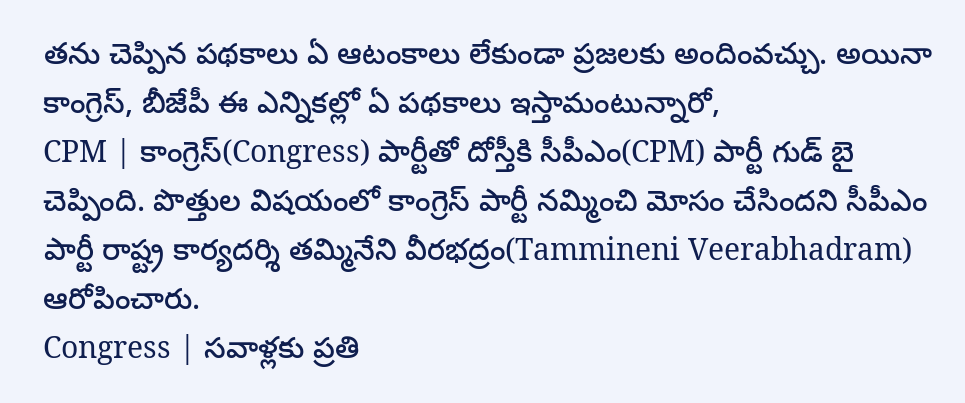తను చెప్పిన పథకాలు ఏ ఆటంకాలు లేకుండా ప్రజలకు అందింవచ్చు. అయినా కాంగ్రెస్, బీజేపీ ఈ ఎన్నికల్లో ఏ పథకాలు ఇస్తామంటున్నారో,
CPM | కాంగ్రెస్(Congress) పార్టీతో దోస్తీకి సీపీఎం(CPM) పార్టీ గుడ్ బై చెప్పింది. పొత్తుల విషయంలో కాంగ్రెస్ పార్టీ నమ్మించి మోసం చేసిందని సీపీఎం పార్టీ రాష్ట్ర కార్యదర్శి తమ్మినేని వీరభద్రం(Tammineni Veerabhadram) ఆరోపించారు.
Congress | సవాళ్లకు ప్రతి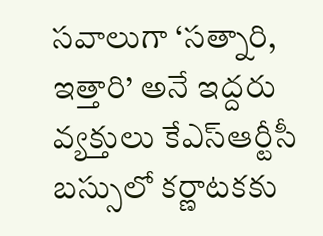సవాలుగా ‘సత్నారి, ఇత్తారి’ అనే ఇద్దరు వ్యక్తులు కేఎస్ఆర్టీసీ బస్సులో కర్ణాటకకు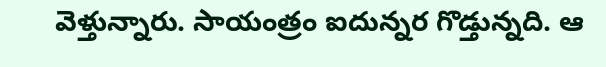వెళ్తున్నారు. సాయంత్రం ఐదున్నర గొడ్తున్నది. ఆ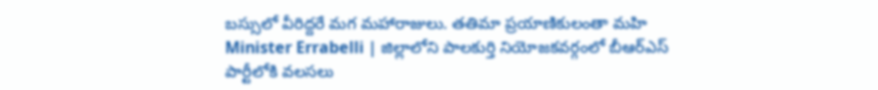బస్సులో వీరిద్దరే మగ మహారాజులు. తతిమా ప్రయాణికులంతా మహి
Minister Errabelli | జిల్లాలోని పాలకుర్తి నియోజకవర్గంలో బీఆర్ఎస్ పార్టీలోకి వలసలు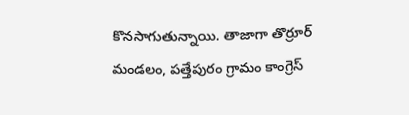కొనసాగుతున్నాయి. తాజాగా తొర్రూర్ మండలం, పత్తేపురం గ్రామం కాంగ్రెస్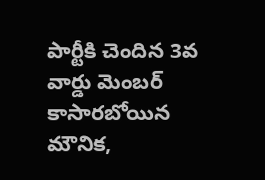పార్టీకి చెందిన 3వ వార్డు మెంబర్ కాసారబోయిన మౌనిక,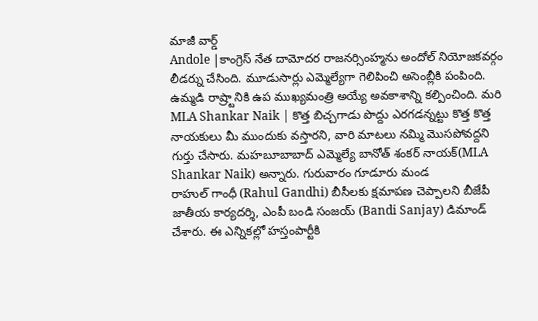మాజీ వార్డ్
Andole |కాంగ్రెస్ నేత దామోదర రాజనర్సింహ్మను అందోల్ నియోజకవర్గం లీడర్ను చేసింది. మూడుసార్లు ఎమ్మెల్యేగా గెలిపించి అసెంబ్లీకి పంపింది. ఉమ్మడి రాష్ర్టానికి ఉప ముఖ్యమంత్రి అయ్యే అవకాశాన్ని కల్పించింది. మరి
MLA Shankar Naik | కొత్త బిచ్చగాడు పొద్దు ఎరగడన్నట్టు కొత్త కొత్త నాయకులు మీ ముందుకు వస్తారని, వారి మాటలు నమ్మి మొసపోవద్దని గుర్తు చేసారు. మహబూబాబాద్ ఎమ్మెల్యే బానోత్ శంకర్ నాయక్(MLA Shankar Naik) అన్నారు. గురువారం గూడూరు మండ
రాహుల్ గాంధీ (Rahul Gandhi) బీసీలకు క్షమాపణ చెప్పాలని బీజేపీ జాతీయ కార్యదర్శి, ఎంపీ బండి సంజయ్ (Bandi Sanjay) డిమాండ్ చేశారు. ఈ ఎన్నికల్లో హస్తంపార్టీకి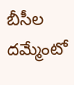బీసీల దమ్మేంటో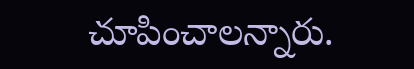చూపించాలన్నారు.